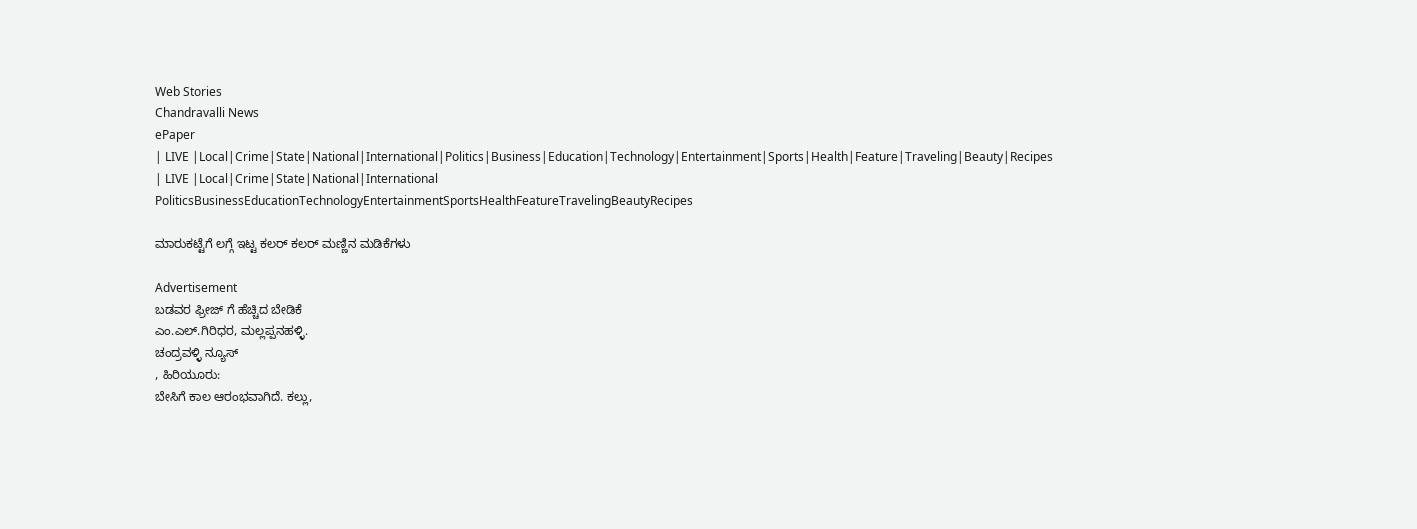Web Stories
Chandravalli News
ePaper
| LIVE |Local|Crime|State|National|International|Politics|Business|Education|Technology|Entertainment|Sports|Health|Feature|Traveling|Beauty|Recipes
| LIVE |Local|Crime|State|National|International
PoliticsBusinessEducationTechnologyEntertainmentSportsHealthFeatureTravelingBeautyRecipes

ಮಾರುಕಟ್ಟೆಗೆ ಲಗ್ಗೆ ಇಟ್ಟ ಕಲರ್ ಕಲರ್ ಮಣ್ಣಿನ ಮಡಿಕೆಗಳು

Advertisement
ಬಡವರ ಫ್ರೀಜ್ ಗೆ ಹೆಚ್ಚಿದ ಬೇಡಿಕೆ
ಎಂ.ಎಲ್.ಗಿರಿಧರ, ಮಲ್ಲಪ್ಪನಹಳ್ಳಿ.
ಚಂದ್ರವಳ್ಳಿ ನ್ಯೂಸ್
, ಹಿರಿಯೂರು:
ಬೇಸಿಗೆ ಕಾಲ ಆರಂಭವಾಗಿದೆ. ಕಲ್ಲು,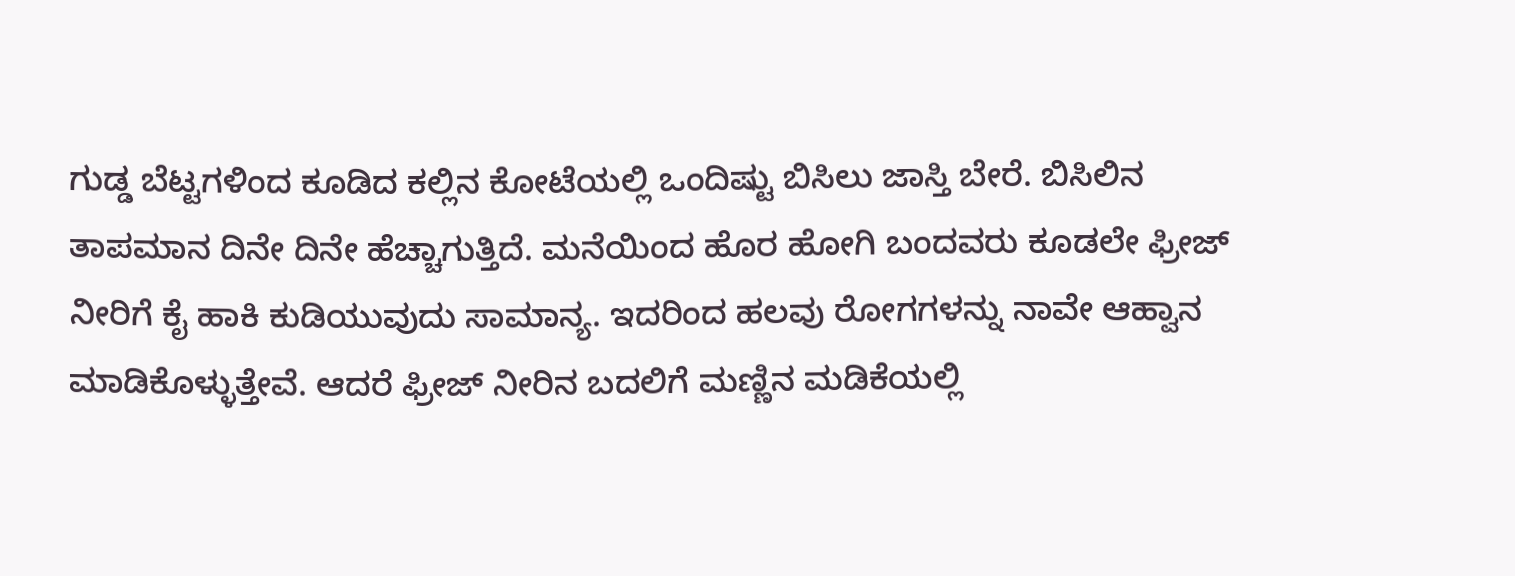ಗುಡ್ಡ ಬೆಟ್ಟಗಳಿಂದ ಕೂಡಿದ ಕಲ್ಲಿನ ಕೋಟೆಯಲ್ಲಿ ಒಂದಿಷ್ಟು ಬಿಸಿಲು ಜಾಸ್ತಿ ಬೇರೆ. ಬಿಸಿಲಿನ ತಾಪಮಾನ ದಿನೇ ದಿನೇ ಹೆಚ್ಚಾಗುತ್ತಿದೆ. ಮನೆಯಿಂದ ಹೊರ ಹೋಗಿ ಬಂದವರು ಕೂಡಲೇ ಫ್ರೀಜ್ ನೀರಿಗೆ ಕೈ ಹಾಕಿ ಕುಡಿಯುವುದು ಸಾಮಾನ್ಯ. ಇದರಿಂದ ಹಲವು ರೋಗಗಳನ್ನು ನಾವೇ ಆಹ್ವಾನ ಮಾಡಿಕೊಳ್ಳುತ್ತೇವೆ. ಆದರೆ ಫ್ರೀಜ್ ನೀರಿನ ಬದಲಿಗೆ ಮಣ್ಣಿನ ಮಡಿಕೆಯಲ್ಲಿ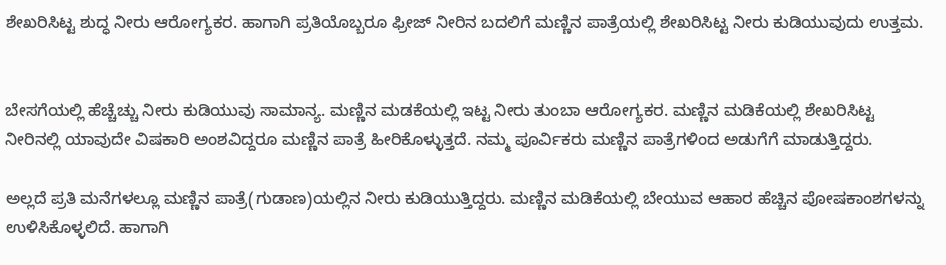ಶೇಖರಿಸಿಟ್ಟ ಶುದ್ಧ ನೀರು ಆರೋಗ್ಯಕರ. ಹಾಗಾಗಿ ಪ್ರತಿಯೊಬ್ಬರೂ ಫ್ರೀಜ್ ನೀರಿನ ಬದಲಿಗೆ ಮಣ್ಣಿನ ಪಾತ್ರೆಯಲ್ಲಿ ಶೇಖರಿಸಿಟ್ಟ ನೀರು ಕುಡಿಯುವುದು ಉತ್ತಮ.


ಬೇಸಗೆಯಲ್ಲಿ ಹೆಚ್ಚೆಚ್ಚು ನೀರು ಕುಡಿಯುವು ಸಾಮಾನ್ಯ. ಮಣ್ಣಿನ ಮಡಕೆಯಲ್ಲಿ ಇಟ್ಟ ನೀರು ತುಂಬಾ ಆರೋಗ್ಯಕರ. ಮಣ್ಣಿನ ಮಡಿಕೆಯಲ್ಲಿ ಶೇಖರಿಸಿಟ್ಟ ನೀರಿನಲ್ಲಿ ಯಾವುದೇ ವಿಷಕಾರಿ ಅಂಶವಿದ್ದರೂ ಮಣ್ಣಿನ ಪಾತ್ರೆ ಹೀರಿಕೊಳ್ಳುತ್ತದೆ. ನಮ್ಮ ಪೂರ್ವಿಕರು ಮಣ್ಣಿನ ಪಾತ್ರೆಗಳಿಂದ ಅಡುಗೆಗೆ ಮಾಡುತ್ತಿದ್ದರು.

ಅಲ್ಲದೆ ಪ್ರತಿ ಮನೆಗಳಲ್ಲೂ ಮಣ್ಣಿನ ಪಾತ್ರೆ(ಗುಡಾಣ)ಯಲ್ಲಿನ ನೀರು ಕುಡಿಯುತ್ತಿದ್ದರು. ಮಣ್ಣಿನ ಮಡಿಕೆಯಲ್ಲಿ ಬೇಯುವ ಆಹಾರ ಹೆಚ್ಚಿನ ಪೋಷಕಾಂಶಗಳನ್ನು ಉಳಿಸಿಕೊಳ್ಳಲಿದೆ. ಹಾಗಾಗಿ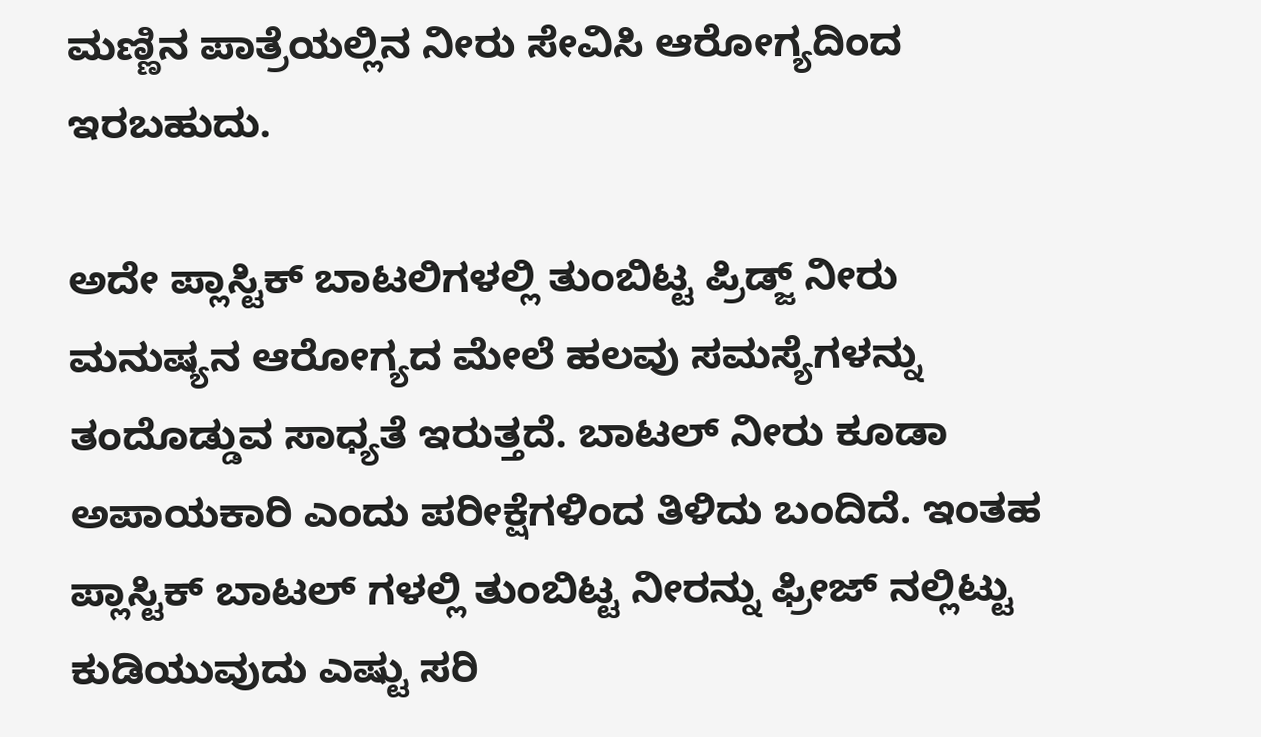ಮಣ್ಣಿನ ಪಾತ್ರೆಯಲ್ಲಿನ ನೀರು ಸೇವಿಸಿ ಆರೋಗ್ಯದಿಂದ ಇರಬಹುದು.

ಅದೇ ಪ್ಲಾಸ್ಟಿಕ್ ಬಾಟಲಿಗಳಲ್ಲಿ ತುಂಬಿಟ್ಟ ಪ್ರಿಡ್ಜ್ ನೀರು ಮನುಷ್ಯನ ಆರೋಗ್ಯದ ಮೇಲೆ ಹಲವು ಸಮಸ್ಯೆಗಳನ್ನು ತಂದೊಡ್ಡುವ ಸಾಧ್ಯತೆ ಇರುತ್ತದೆ. ಬಾಟಲ್ ನೀರು ಕೂಡಾ ಅಪಾಯಕಾರಿ ಎಂದು ಪರೀಕ್ಷೆಗಳಿಂದ ತಿಳಿದು ಬಂದಿದೆ. ಇಂತಹ ಪ್ಲಾಸ್ಟಿಕ್ ಬಾಟಲ್ ಗಳಲ್ಲಿ ತುಂಬಿಟ್ಟ ನೀರನ್ನು ಫ್ರೀಜ್ ನಲ್ಲಿಟ್ಟು ಕುಡಿಯುವುದು ಎಷ್ಟು ಸರಿ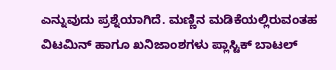ಎನ್ನುವುದು ಪ್ರಶ್ನೆಯಾಗಿದೆ. ಮಣ್ಣಿನ ಮಡಿಕೆಯಲ್ಲಿರುವಂತಹ ವಿಟಮಿನ್ ಹಾಗೂ ಖನಿಜಾಂಶಗಳು ಪ್ಲಾಸ್ಟಿಕ್ ಬಾಟಲ್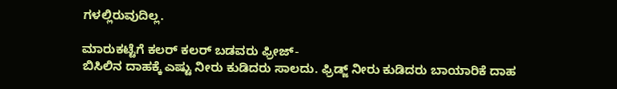ಗಳಲ್ಲಿರುವುದಿಲ್ಲ.

ಮಾರುಕಟ್ಟೆಗೆ ಕಲರ್ ಕಲರ್ ಬಡವರು ಫ್ರೀಜ್-
ಬಿಸಿಲಿನ ದಾಹಕ್ಕೆ ಎಷ್ಟು ನೀರು ಕುಡಿದರು ಸಾಲದು. ಫ್ರಿಡ್ಜ್ ನೀರು ಕುಡಿದರು ಬಾಯಾರಿಕೆ ದಾಹ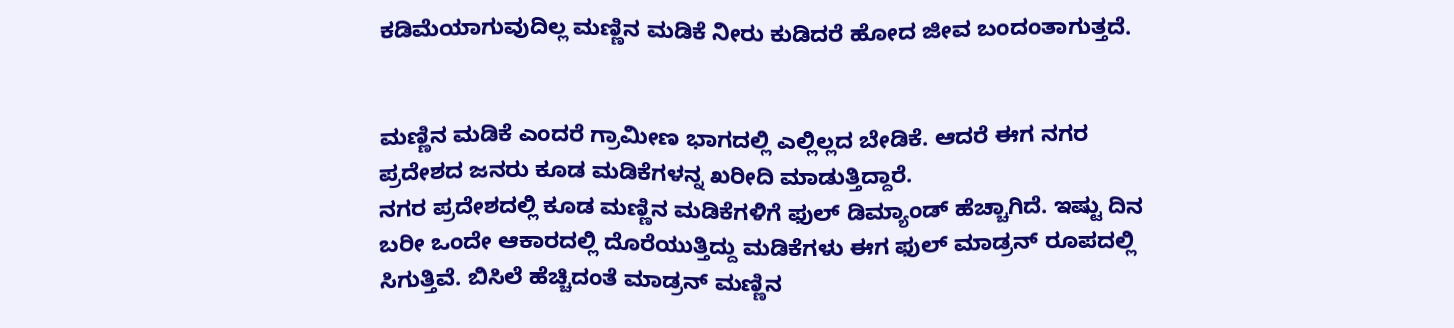ಕಡಿಮೆಯಾಗುವುದಿಲ್ಲ ಮಣ್ಣಿನ ಮಡಿಕೆ ನೀರು ಕುಡಿದರೆ ಹೋದ ಜೀವ ಬಂದಂತಾಗುತ್ತದೆ.


ಮಣ್ಣಿನ ಮಡಿಕೆ ಎಂದರೆ ಗ್ರಾಮೀಣ ಭಾಗದಲ್ಲಿ ಎಲ್ಲಿಲ್ಲದ ಬೇಡಿಕೆ. ಆದರೆ ಈಗ ನಗರ ಪ್ರದೇಶದ ಜನರು ಕೂಡ ಮಡಿಕೆಗಳನ್ನ ಖರೀದಿ ಮಾಡುತ್ತಿದ್ದಾರೆ.
ನಗರ ಪ್ರದೇಶದಲ್ಲಿ ಕೂಡ ಮಣ್ಣಿನ ಮಡಿಕೆಗಳಿಗೆ ಫುಲ್ ಡಿಮ್ಯಾಂಡ್ ಹೆಚ್ಚಾಗಿದೆ. ಇಷ್ಟು ದಿನ ಬರೀ ಒಂದೇ ಆಕಾರದಲ್ಲಿ ದೊರೆಯುತ್ತಿದ್ದು ಮಡಿಕೆಗಳು ಈಗ ಫುಲ್ ಮಾಡ್ರನ್ ರೂಪದಲ್ಲಿ ಸಿಗುತ್ತಿವೆ. ಬಿಸಿಲೆ ಹೆಚ್ಚಿದಂತೆ ಮಾಡ್ರನ್ ಮಣ್ಣಿನ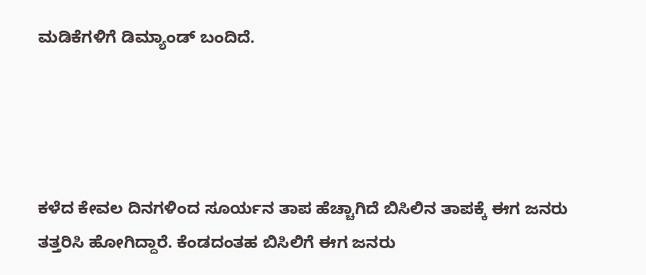ಮಡಿಕೆಗಳಿಗೆ ಡಿಮ್ಯಾಂಡ್ ಬಂದಿದೆ.




ಕಳೆದ ಕೇವಲ ದಿನಗಳಿಂದ ಸೂರ್ಯನ ತಾಪ ಹೆಚ್ಚಾಗಿದೆ ಬಿಸಿಲಿನ ತಾಪಕ್ಕೆ ಈಗ ಜನರು ತತ್ತರಿಸಿ ಹೋಗಿದ್ದಾರೆ. ಕೆಂಡದಂತಹ ಬಿಸಿಲಿಗೆ ಈಗ ಜನರು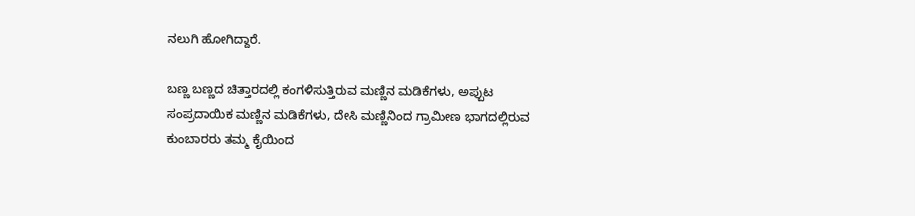ನಲುಗಿ ಹೋಗಿದ್ದಾರೆ.

ಬಣ್ಣ ಬಣ್ಣದ ಚಿತ್ತಾರದಲ್ಲಿ ಕಂಗಳಿಸುತ್ತಿರುವ ಮಣ್ಣಿನ ಮಡಿಕೆಗಳು, ಅಪ್ಪುಟ ಸಂಪ್ರದಾಯಿಕ ಮಣ್ಣಿನ ಮಡಿಕೆಗಳು, ದೇಸಿ ಮಣ್ಣಿನಿಂದ ಗ್ರಾಮೀಣ ಭಾಗದಲ್ಲಿರುವ ಕುಂಬಾರರು ತಮ್ಮ ಕೈಯಿಂದ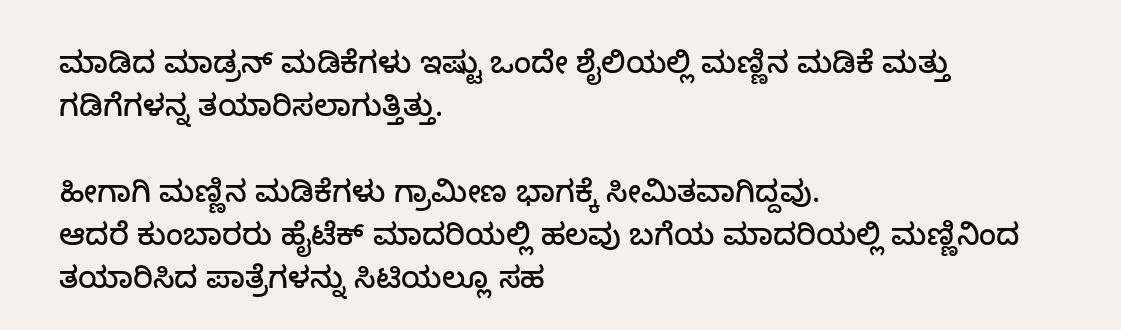ಮಾಡಿದ ಮಾಡ್ರನ್ ಮಡಿಕೆಗಳು ಇಷ್ಟು ಒಂದೇ ಶೈಲಿಯಲ್ಲಿ ಮಣ್ಣಿನ ಮಡಿಕೆ ಮತ್ತು ಗಡಿಗೆಗಳನ್ನ ತಯಾರಿಸಲಾಗುತ್ತಿತ್ತು.

ಹೀಗಾಗಿ ಮಣ್ಣಿನ ಮಡಿಕೆಗಳು ಗ್ರಾಮೀಣ ಭಾಗಕ್ಕೆ ಸೀಮಿತವಾಗಿದ್ದವು.
ಆದರೆ ಕುಂಬಾರರು ಹೈಟೆಕ್ ಮಾದರಿಯಲ್ಲಿ ಹಲವು ಬಗೆಯ ಮಾದರಿಯಲ್ಲಿ ಮಣ್ಣಿನಿಂದ ತಯಾರಿಸಿದ ಪಾತ್ರೆಗಳನ್ನು ಸಿಟಿಯಲ್ಲೂ ಸಹ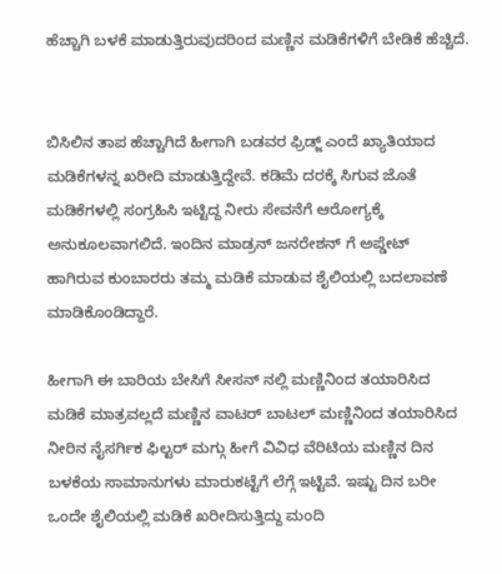ಹೆಚ್ಚಾಗಿ ಬಳಕೆ ಮಾಡುತ್ತಿರುವುದರಿಂದ ಮಣ್ಣಿನ ಮಡಿಕೆಗಳಿಗೆ ಬೇಡಿಕೆ ಹೆಚ್ಚಿದೆ.


ಬಿಸಿಲಿನ ತಾಪ ಹೆಚ್ಚಾಗಿದೆ ಹೀಗಾಗಿ ಬಡವರ ಫ್ರಿಡ್ಜ್ ಎಂದೆ ಖ್ಯಾತಿಯಾದ ಮಡಿಕೆಗಳನ್ನ ಖರೀದಿ ಮಾಡುತ್ತಿದ್ದೇವೆ. ಕಡಿಮೆ ದರಕ್ಕೆ ಸಿಗುವ ಜೊತೆ ಮಡಿಕೆಗಳಲ್ಲಿ ಸಂಗ್ರಹಿಸಿ ಇಟ್ಟಿದ್ದ ನೀರು ಸೇವನೆಗೆ ಆರೋಗ್ಯಕ್ಕೆ ಅನುಕೂಲವಾಗಲಿದೆ. ಇಂದಿನ ಮಾಡ್ರನ್ ಜನರೇಶನ್ ಗೆ ಅಪ್ಡೇಟ್ ಹಾಗಿರುವ ಕುಂಬಾರರು ತಮ್ಮ ಮಡಿಕೆ ಮಾಡುವ ಶೈಲಿಯಲ್ಲಿ ಬದಲಾವಣೆ ಮಾಡಿಕೊಂಡಿದ್ದಾರೆ.

ಹೀಗಾಗಿ ಈ ಬಾರಿಯ ಬೇಸಿಗೆ ಸೀಸನ್ ನಲ್ಲಿ ಮಣ್ಣಿನಿಂದ ತಯಾರಿಸಿದ ಮಡಿಕೆ ಮಾತ್ರವಲ್ಲದೆ ಮಣ್ಣಿನ ವಾಟರ್ ಬಾಟಲ್ ಮಣ್ಣಿನಿಂದ ತಯಾರಿಸಿದ ನೀರಿನ ನೈಸರ್ಗಿಕ ಫಿಲ್ಟರ್ ಮಗ್ಗು ಹೀಗೆ ವಿವಿಧ ವೆರಿಟಿಯ ಮಣ್ಣಿನ ದಿನ ಬಳಕೆಯ ಸಾಮಾನುಗಳು ಮಾರುಕಟ್ಟೆಗೆ ಲೆಗ್ಗೆ ಇಟ್ಟಿವೆ. ಇಷ್ಟು ದಿನ ಬರೀ ಒಂದೇ ಶೈಲಿಯಲ್ಲಿ ಮಡಿಕೆ ಖರೀದಿಸುತ್ತಿದ್ದು ಮಂದಿ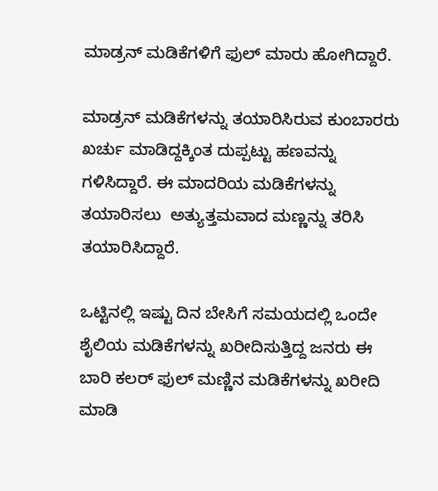ಮಾಡ್ರನ್ ಮಡಿಕೆಗಳಿಗೆ ಫುಲ್ ಮಾರು ಹೋಗಿದ್ದಾರೆ.

ಮಾಡ್ರನ್ ಮಡಿಕೆಗಳನ್ನು ತಯಾರಿಸಿರುವ ಕುಂಬಾರರು ಖರ್ಚು ಮಾಡಿದ್ದಕ್ಕಿಂತ ದುಪ್ಪಟ್ಟು ಹಣವನ್ನು ಗಳಿಸಿದ್ದಾರೆ. ಈ ಮಾದರಿಯ ಮಡಿಕೆಗಳನ್ನು ತಯಾರಿಸಲು  ಅತ್ಯುತ್ತಮವಾದ ಮಣ್ಣನ್ನು ತರಿಸಿ ತಯಾರಿಸಿದ್ದಾರೆ.

ಒಟ್ಟಿನಲ್ಲಿ ಇಷ್ಟು ದಿನ ಬೇಸಿಗೆ ಸಮಯದಲ್ಲಿ ಒಂದೇ ಶೈಲಿಯ ಮಡಿಕೆಗಳನ್ನು ಖರೀದಿಸುತ್ತಿದ್ದ ಜನರು ಈ ಬಾರಿ ಕಲರ್ ಫುಲ್ ಮಣ್ಣಿನ ಮಡಿಕೆಗಳನ್ನು ಖರೀದಿ ಮಾಡಿ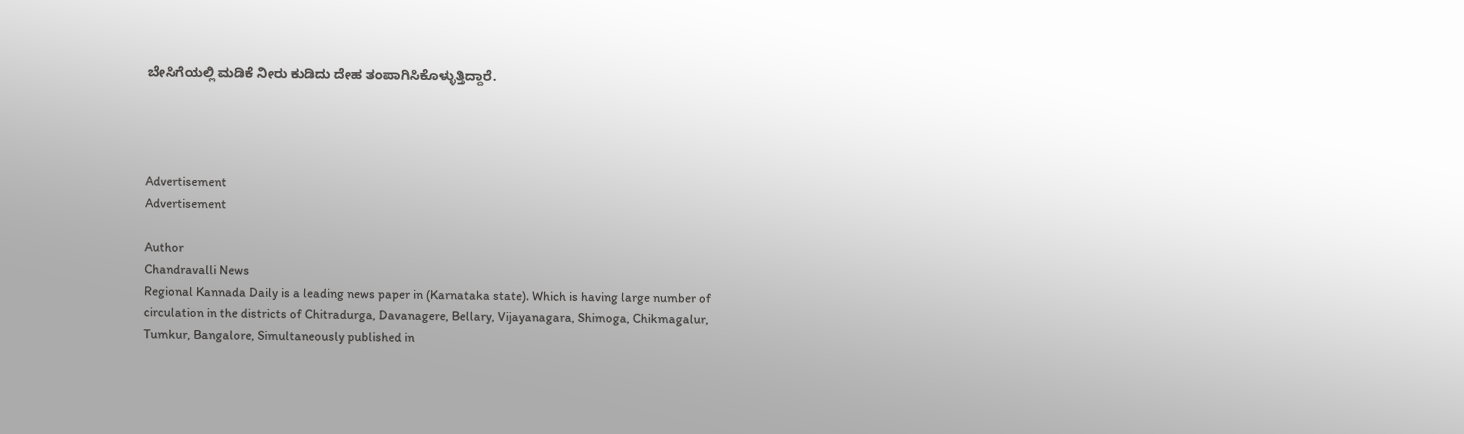ಬೇಸಿಗೆಯಲ್ಲಿ ಮಡಿಕೆ ನೀರು ಕುಡಿದು ದೇಹ ತಂಪಾಗಿಸಿಕೊಳ್ಳುತ್ತಿದ್ದಾರೆ.




Advertisement
Advertisement

Author
Chandravalli News
Regional Kannada Daily is a leading news paper in (Karnataka state). Which is having large number of circulation in the districts of Chitradurga, Davanagere, Bellary, Vijayanagara, Shimoga, Chikmagalur, Tumkur, Bangalore, Simultaneously published in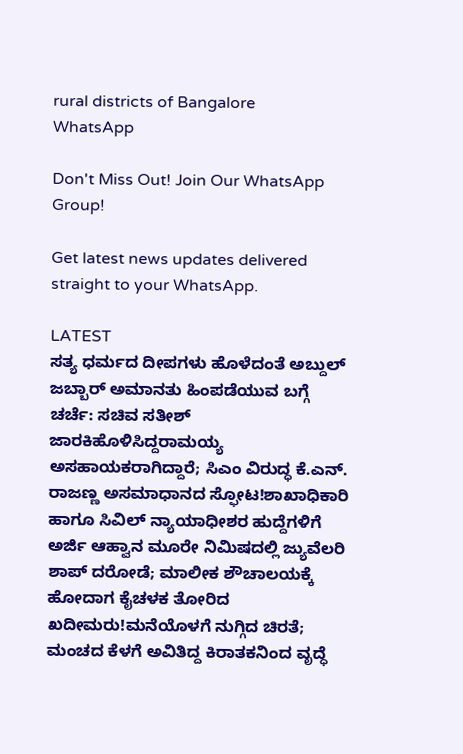rural districts of Bangalore
WhatsApp

Don't Miss Out! Join Our WhatsApp Group!

Get latest news updates delivered straight to your WhatsApp.

LATEST
ಸತ್ಯ ಧರ್ಮದ ದೀಪಗಳು ಹೊಳೆದಂತೆ ಅಬ್ದುಲ್ ಜಬ್ಬಾರ್ ಅಮಾನತು ಹಿಂಪಡೆಯುವ ಬಗ್ಗೆ ಚರ್ಚೆ: ಸಚಿವ ಸತೀಶ್ ಜಾರಕಿಹೊಳಿಸಿದ್ದರಾಮಯ್ಯ ಅಸಹಾಯಕರಾಗಿದ್ದಾರೆ; ಸಿಎಂ ವಿರುದ್ಧ ಕೆ.ಎನ್. ರಾಜಣ್ಣ ಅಸಮಾಧಾನದ ಸ್ಫೋಟ!ಶಾಖಾಧಿಕಾರಿ ಹಾಗೂ ಸಿವಿಲ್ ನ್ಯಾಯಾಧೀಶರ ಹುದ್ದೆಗಳಿಗೆ ಅರ್ಜಿ ಆಹ್ವಾನ ಮೂರೇ ನಿಮಿಷದಲ್ಲಿ ಜ್ಯುವೆಲರಿ ಶಾಪ್ ದರೋಡೆ; ಮಾಲೀಕ ಶೌಚಾಲಯಕ್ಕೆ ಹೋದಾಗ ಕೈಚಳಕ ತೋರಿದ ಖದೀಮರು!ಮನೆಯೊಳಗೆ ನುಗ್ಗಿದ ಚಿರತೆ; ಮಂಚದ ಕೆಳಗೆ ಅವಿತಿದ್ದ ಕಿರಾತಕನಿಂದ ವೃದ್ಧೆ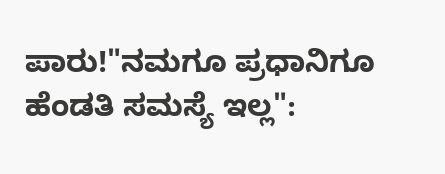ಪಾರು!"ನಮಗೂ ಪ್ರಧಾನಿಗೂ ಹೆಂಡತಿ ಸಮಸ್ಯೆ ಇಲ್ಲ":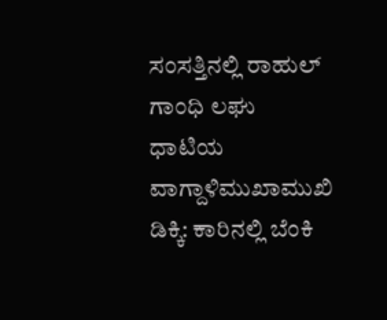ಸಂಸತ್ತಿನಲ್ಲಿ ರಾಹುಲ್ ಗಾಂಧಿ ಲಘು ಧಾಟಿಯ ವಾಗ್ದಾಳಿಮುಖಾಮುಖಿ ಡಿಕ್ಕಿ: ಕಾರಿನಲ್ಲಿ ಬೆಂಕಿ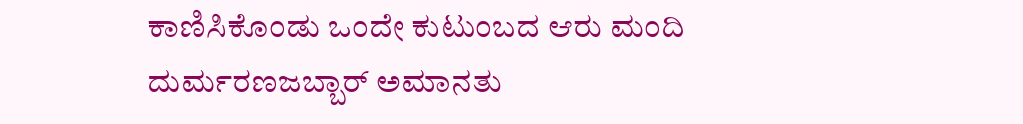ಕಾಣಿಸಿಕೊಂಡು ಒಂದೇ ಕುಟುಂಬದ ಆರು ಮಂದಿ ದುರ್ಮರಣಜಬ್ಬಾರ್ ಅಮಾನತು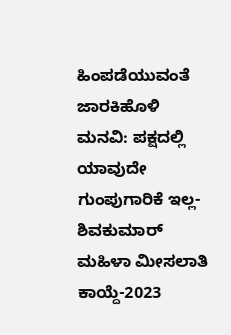ಹಿಂಪಡೆಯುವಂತೆ ಜಾರಕಿಹೊಳಿ ಮನವಿ: ಪಕ್ಷದಲ್ಲಿ ಯಾವುದೇ ಗುಂಪುಗಾರಿಕೆ ಇಲ್ಲ-ಶಿವಕುಮಾರ್ ಮಹಿಳಾ ಮೀಸಲಾತಿ ಕಾಯ್ದೆ-2023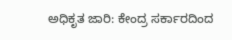ಅಧಿಕೃತ ಜಾರಿ: ಕೇಂದ್ರ ಸರ್ಕಾರದಿಂದ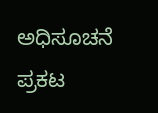ಅಧಿಸೂಚನೆ ಪ್ರಕಟ